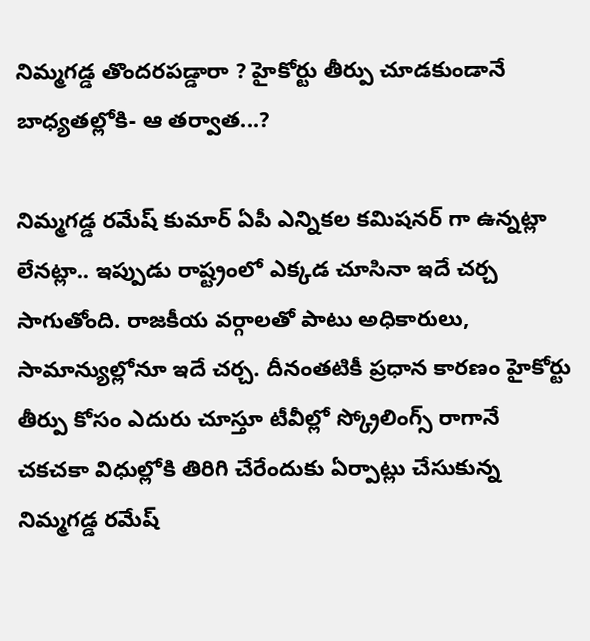నిమ్మగడ్డ తొందరపడ్డారా ? హైకోర్టు తీర్పు చూడకుండానే బాధ్యతల్లోకి- ఆ తర్వాత...?

నిమ్మగడ్డ రమేష్ కుమార్ ఏపీ ఎన్నికల కమిషనర్ గా ఉన్నట్లా లేనట్లా.. ఇప్పుడు రాష్ట్రంలో ఎక్కడ చూసినా ఇదే చర్చ సాగుతోంది. రాజకీయ వర్గాలతో పాటు అధికారులు, సామాన్యుల్లోనూ ఇదే చర్చ. దీనంతటికీ ప్రధాన కారణం హైకోర్టు తీర్పు కోసం ఎదురు చూస్తూ టీవీల్లో స్క్రోలింగ్స్ రాగానే చకచకా విధుల్లోకి తిరిగి చేరేందుకు ఏర్పాట్లు చేసుకున్న నిమ్మగడ్డ రమేష్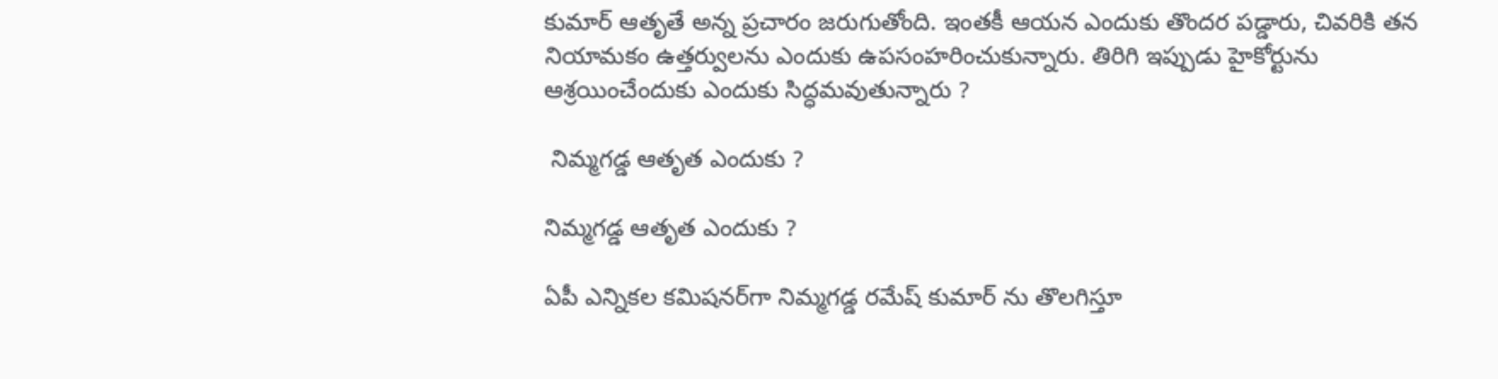కుమార్ ఆతృతే అన్న ప్రచారం జరుగుతోంది. ఇంతకీ ఆయన ఎందుకు తొందర పడ్డారు, చివరికి తన నియామకం ఉత్తర్వులను ఎందుకు ఉపసంహరించుకున్నారు. తిరిగి ఇప్పుడు హైకోర్టును ఆశ్రయించేందుకు ఎందుకు సిద్ధమవుతున్నారు ?

 నిమ్మగడ్డ ఆతృత ఎందుకు ?

నిమ్మగడ్డ ఆతృత ఎందుకు ?

ఏపీ ఎన్నికల కమిషనర్‌గా నిమ్మగడ్డ రమేష్ కుమార్ ను తొలగిస్తూ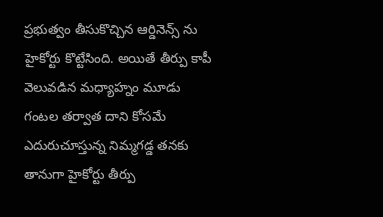ప్రభుత్వం తీసుకొచ్చిన ఆర్డినెన్స్ ను హైకోర్టు కొట్టేసింది. అయితే తీర్పు కాపీ వెలువడిన మధ్యాహ్నం మూడు గంటల తర్వాత దాని కోసమే ఎదురుచూస్తున్న నిమ్మగడ్డ తనకు తానుగా హైకోర్టు తీర్పు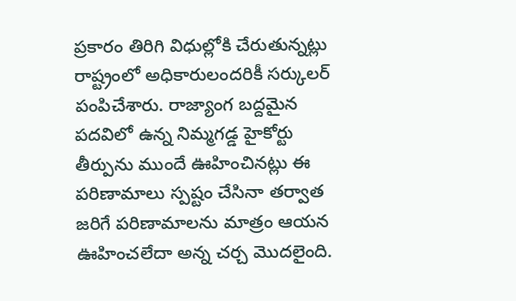ప్రకారం తిరిగి విధుల్లోకి చేరుతున్నట్లు రాష్ట్రంలో అధికారులందరికీ సర్కులర్ పంపిచేశారు. రాజ్యాంగ బద్దమైన పదవిలో ఉన్న నిమ్మగడ్డ హైకోర్టు తీర్పును ముందే ఊహించినట్లు ఈ పరిణామాలు స్పష్టం చేసినా తర్వాత జరిగే పరిణామాలను మాత్రం ఆయన ఊహించలేదా అన్న చర్చ మొదలైంది.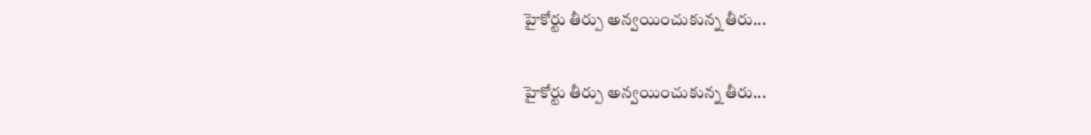హైకోర్టు తీర్పు అన్వయించుకున్న తీరు...

హైకోర్టు తీర్పు అన్వయించుకున్న తీరు...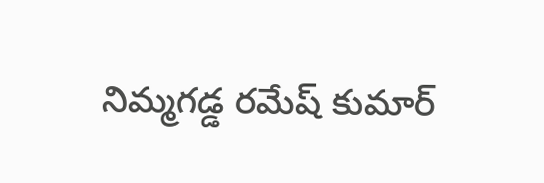నిమ్మగడ్డ రమేష్ కుమార్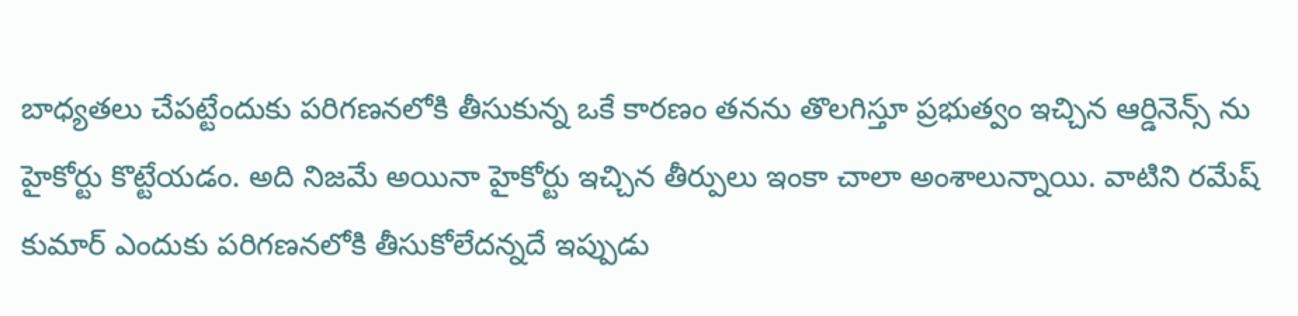బాధ్యతలు చేపట్టేందుకు పరిగణనలోకి తీసుకున్న ఒకే కారణం తనను తొలగిస్తూ ప్రభుత్వం ఇచ్చిన ఆర్డినెన్స్ ను హైకోర్టు కొట్టేయడం. అది నిజమే అయినా హైకోర్టు ఇచ్చిన తీర్పులు ఇంకా చాలా అంశాలున్నాయి. వాటిని రమేష్ కుమార్ ఎందుకు పరిగణనలోకి తీసుకోలేదన్నదే ఇప్పుడు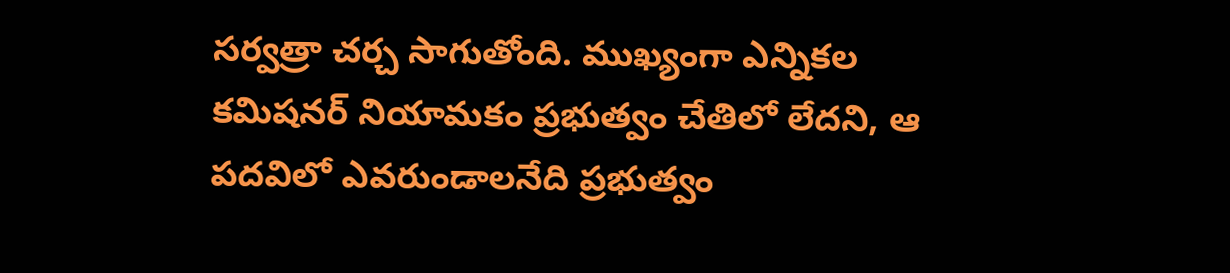సర్వత్రా చర్చ సాగుతోంది. ముఖ్యంగా ఎన్నికల కమిషనర్ నియామకం ప్రభుత్వం చేతిలో లేదని, ఆ పదవిలో ఎవరుండాలనేది ప్రభుత్వం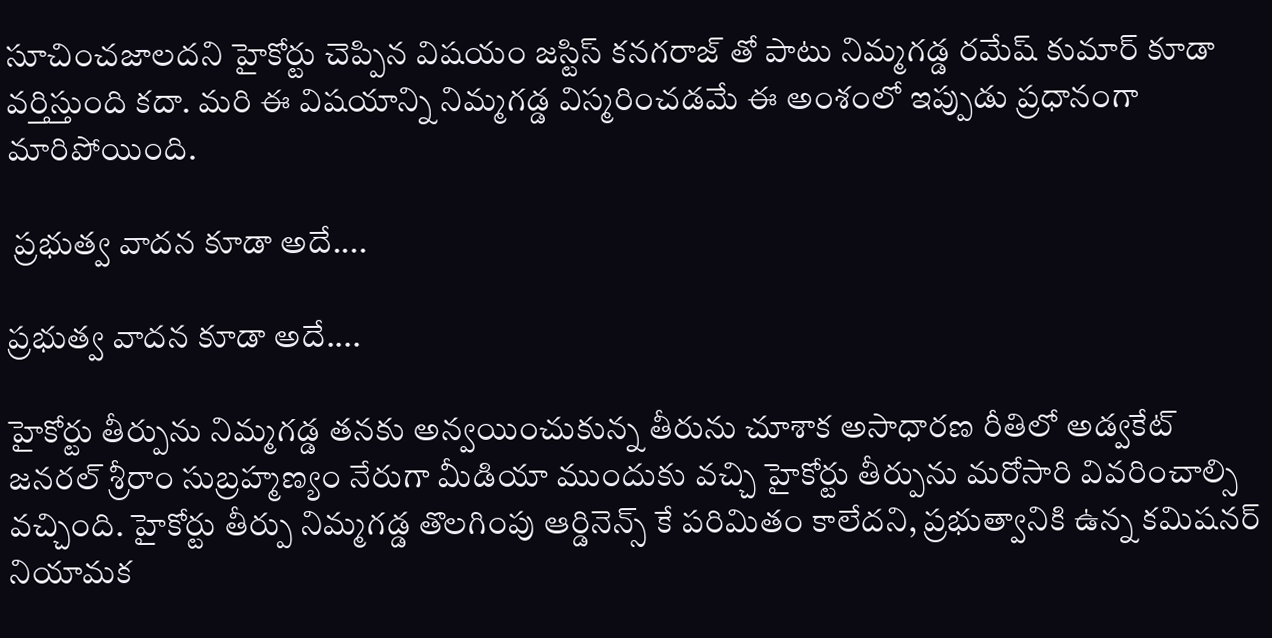సూచించజాలదని హైకోర్టు చెప్పిన విషయం జస్టిస్ కనగరాజ్ తో పాటు నిమ్మగడ్డ రమేష్ కుమార్ కూడా వర్తిస్తుంది కదా. మరి ఈ విషయాన్ని నిమ్మగడ్డ విస్మరించడమే ఈ అంశంలో ఇప్పుడు ప్రధానంగా మారిపోయింది.

 ప్రభుత్వ వాదన కూడా అదే....

ప్రభుత్వ వాదన కూడా అదే....

హైకోర్టు తీర్పును నిమ్మగడ్డ తనకు అన్వయించుకున్న తీరును చూశాక అసాధారణ రీతిలో అడ్వకేట్ జనరల్ శ్రీరాం సుబ్రహ్మణ్యం నేరుగా మీడియా ముందుకు వచ్చి హైకోర్టు తీర్పును మరోసారి వివరించాల్సి వచ్చింది. హైకోర్టు తీర్పు నిమ్మగడ్డ తొలగింపు ఆర్డినెన్స్ కే పరిమితం కాలేదని, ప్రభుత్వానికి ఉన్న కమిషనర్ నియామక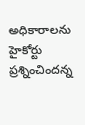అధికారాలను హైకోర్టు ప్రశ్నించిందన్న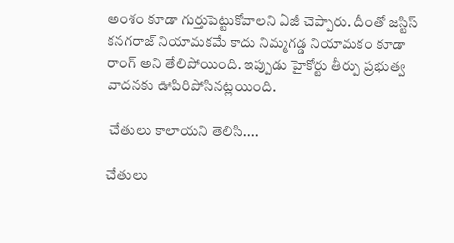అంశం కూడా గుర్తుపెట్టుకోవాలని ఏజీ చెప్పారు. దీంతో జస్టిస్ కనగరాజ్ నియామకమే కాదు నిమ్మగడ్డ నియామకం కూడా రాంగ్ అని తేలిపోయింది. ఇప్పుడు హైకోర్టు తీర్పు ప్రభుత్వ వాదనకు ఊపిరిపోసినట్లయింది.

 చేతులు కాలాయని తెలిసి....

చేతులు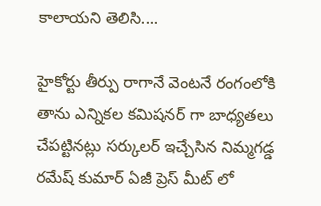కాలాయని తెలిసి....

హైకోర్టు తీర్పు రాగానే వెంటనే రంగంలోకి తాను ఎన్నికల కమిషనర్ గా బాధ్యతలు చేపట్టినట్లు సర్కులర్ ఇచ్చేసిన నిమ్మగడ్డ రమేష్ కుమార్ ఏజీ ప్రెస్ మీట్ లో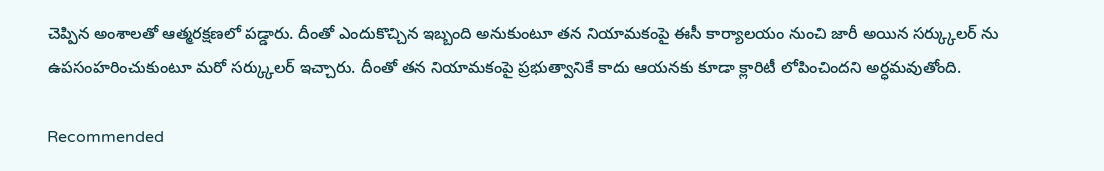చెప్పిన అంశాలతో ఆత్మరక్షణలో పడ్డారు. దీంతో ఎందుకొచ్చిన ఇబ్బంది అనుకుంటూ తన నియామకంపై ఈసీ కార్యాలయం నుంచి జారీ అయిన సర్క్కులర్ ను ఉపసంహరించుకుంటూ మరో సర్క్కులర్ ఇచ్చారు. దీంతో తన నియామకంపై ప్రభుత్వానికే కాదు ఆయనకు కూడా క్లారిటీ లోపించిందని అర్ధమవుతోంది.

Recommended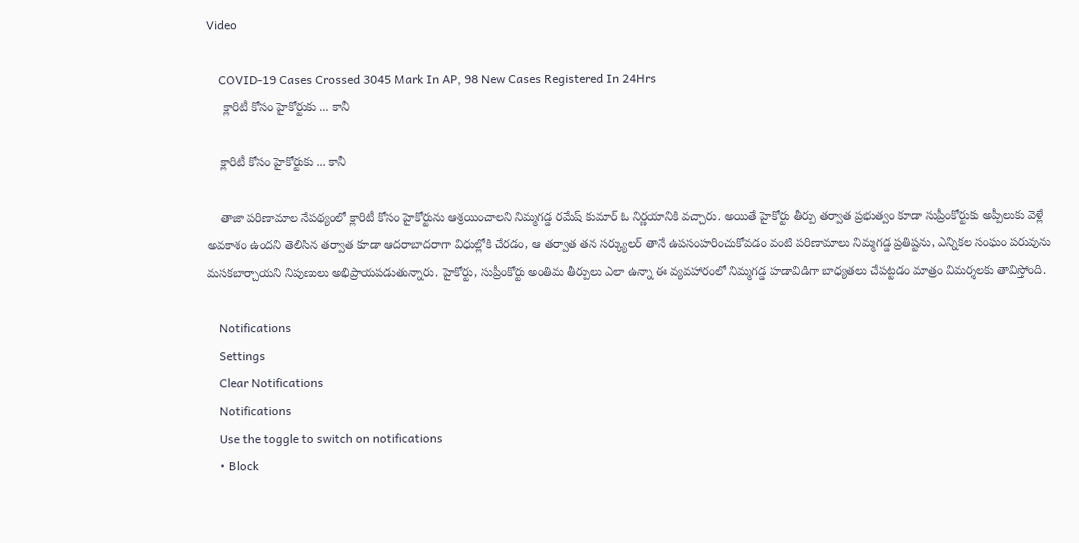Video

    COVID-19 Cases Crossed 3045 Mark In AP, 98 New Cases Registered In 24Hrs
     క్లారిటీ కోసం హైకోర్టుకు ... కానీ

    క్లారిటీ కోసం హైకోర్టుకు ... కానీ

    తాజా పరిణామాల నేపథ్యంలో క్లారిటీ కోసం హైకోర్టును ఆశ్రయించాలని నిమ్మగడ్డ రమేష్ కుమార్ ఓ నిర్ణయానికి వచ్చారు. అయితే హైకోర్టు తీర్పు తర్వాత ప్రభుత్వం కూడా సుప్రీంకోర్టుకు అప్పీలుకు వెళ్లే అవకాశం ఉందని తెలిసిన తర్వాత కూడా ఆదరాబాదరాగా విధుల్లోకి చేరడం, ఆ తర్వాత తన సర్క్యులర్ తానే ఉపసంహరించుకోవడం వంటి పరిణామాలు నిమ్మగడ్డ ప్రతిష్టను, ఎన్నికల సంఘం పరువును మసకబార్చాయని నిపుణులు అభిప్రాయపడుతున్నారు. హైకోర్టు, సుప్రీంకోర్టు అంతిమ తీర్పులు ఎలా ఉన్నా ఈ వ్యవహారంలో నిమ్మగడ్డ హడావిడిగా బాధ్యతలు చేపట్టడం మాత్రం విమర్శలకు తావిస్తోంది.

    Notifications
    Settings
    Clear Notifications
    Notifications
    Use the toggle to switch on notifications
    • Block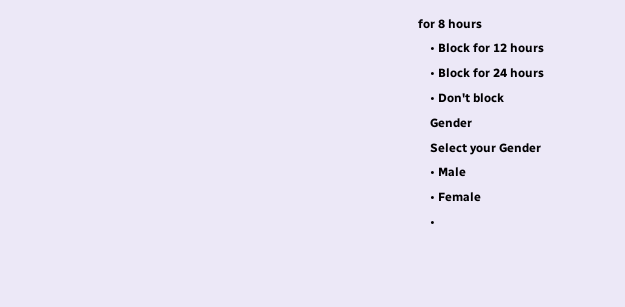for 8 hours
    • Block for 12 hours
    • Block for 24 hours
    • Don't block
    Gender
    Select your Gender
    • Male
    • Female
    •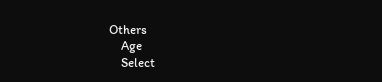Others
    Age
    Select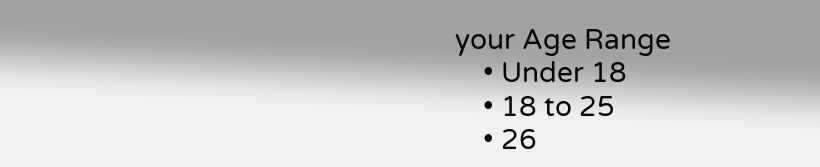your Age Range
    • Under 18
    • 18 to 25
    • 26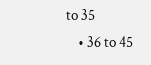to 35
    • 36 to 45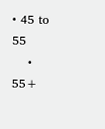• 45 to 55
    • 55+